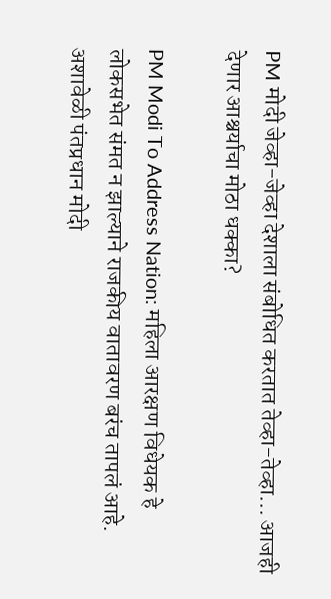PM मोदी जेव्हा-जेव्हा देशाला संबोधित करतात तेव्हा-तेव्हा... आजही देणार आश्चर्याचा मोठा धक्का?

PM Modi To Address Nation: महिला आरक्षण विधेयक हे लोकसभेत संमत न झाल्याने राजकीय वातावरण बरंच तापलं आहे. अशावेळी पंतप्रधान मोदी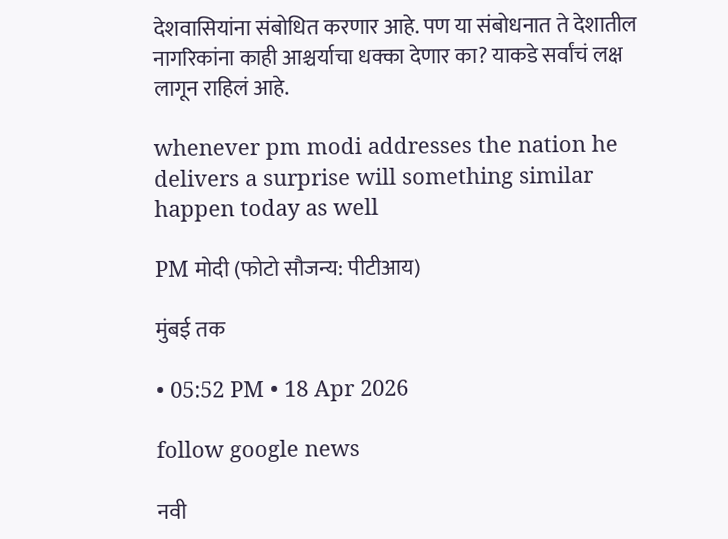देशवासियांना संबोधित करणार आहे. पण या संबोधनात ते देशातील नागरिकांना काही आश्चर्याचा धक्का देणार का? याकडे सर्वांचं लक्ष लागून राहिलं आहे.

whenever pm modi addresses the nation he delivers a surprise will something similar happen today as well

PM मोदी (फोटो सौजन्य: पीटीआय)

मुंबई तक

• 05:52 PM • 18 Apr 2026

follow google news

नवी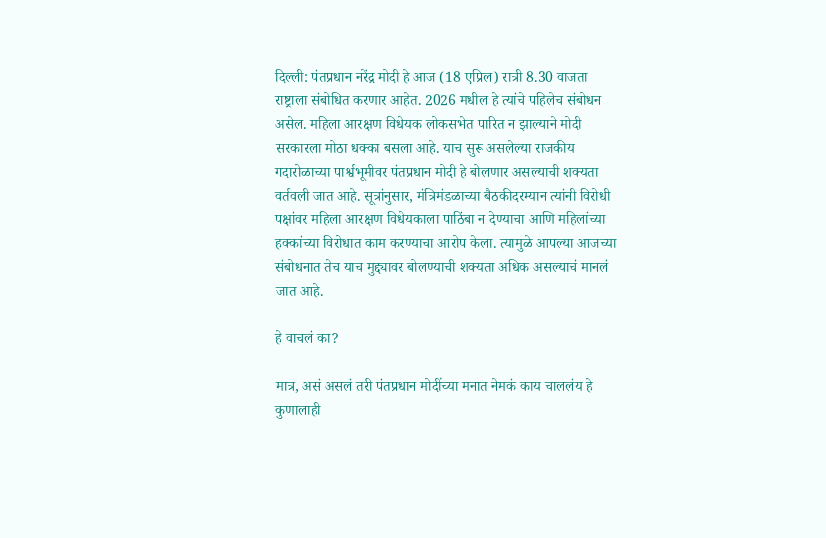दिल्ली: पंतप्रधान नरेंद्र मोदी हे आज (18 एप्रिल) रात्री 8.30 वाजता राष्ट्राला संबोधित करणार आहेत. 2026 मधील हे त्यांचे पहिलेच संबोधन असेल. महिला आरक्षण विधेयक लोकसभेत पारित न झाल्याने मोदी सरकारला मोठा धक्का बसला आहे. याच सुरू असलेल्या राजकीय गदारोळाच्या पार्श्वभूमीवर पंतप्रधान मोदी हे बोलणार असल्याची शक्यता वर्तवली जात आहे. सूत्रांनुसार, मंत्रिमंडळाच्या बैठकीदरम्यान त्यांनी विरोधी पक्षांवर महिला आरक्षण विधेयकाला पाठिंबा न देण्याचा आणि महिलांच्या हक्कांच्या विरोधात काम करण्याचा आरोप केला. त्यामुळे आपल्या आजच्या संबोधनात तेच याच मुद्द्यावर बोलण्याची शक्यता अधिक असल्याचं मानलं जात आहे.

हे वाचलं का?

मात्र, असं असलं तरी पंतप्रधान मोदींच्या मनात नेमकं काय चाललंय हे कुणालाही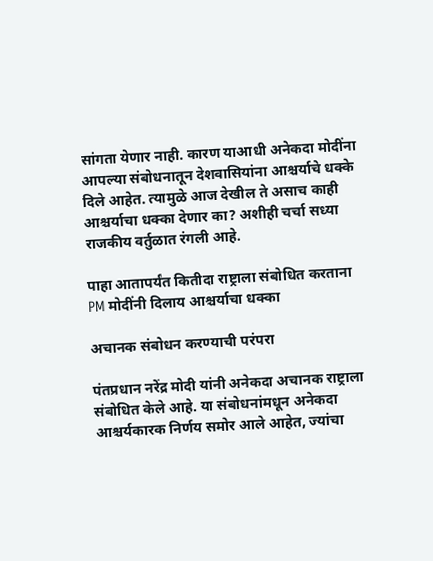सांगता येणार नाही. कारण याआधी अनेकदा मोदींना आपल्या संबोधनातून देशवासियांना आश्चर्याचे धक्के दिले आहेत. त्यामुळे आज देखील ते असाच काही आश्चर्याचा धक्का देणार का? अशीही चर्चा सध्या राजकीय वर्तुळात रंगली आहे.

पाहा आतापर्यंत कितीदा राष्ट्राला संबोधित करताना PM मोदींनी दिलाय आश्चर्याचा धक्का

अचानक संबोधन करण्याची परंपरा

पंतप्रधान नरेंद्र मोदी यांनी अनेकदा अचानक राष्ट्राला संबोधित केले आहे. या संबोधनांमधून अनेकदा आश्चर्यकारक निर्णय समोर आले आहेत, ज्यांचा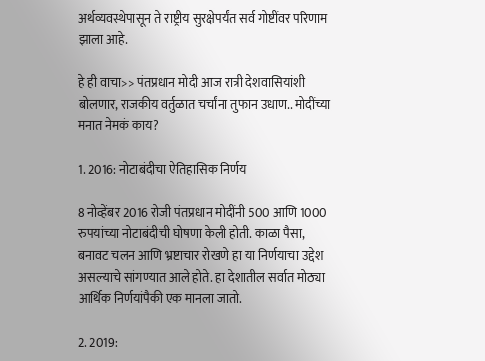अर्थव्यवस्थेपासून ते राष्ट्रीय सुरक्षेपर्यंत सर्व गोष्टींवर परिणाम झाला आहे.

हे ही वाचा>> पंतप्रधान मोदी आज रात्री देशवासियांशी बोलणार, राजकीय वर्तुळात चर्चांना तुफान उधाण.. मोदींच्या मनात नेमकं काय?

1. 2016: नोटाबंदीचा ऐतिहासिक निर्णय

8 नोव्हेंबर 2016 रोजी पंतप्रधान मोदींनी 500 आणि 1000 रुपयांच्या नोटाबंदीची घोषणा केली होती. काळा पैसा, बनावट चलन आणि भ्रष्टाचार रोखणे हा या निर्णयाचा उद्देश असल्याचे सांगण्यात आले होते. हा देशातील सर्वात मोठ्या आर्थिक निर्णयांपैकी एक मानला जातो.

2. 2019: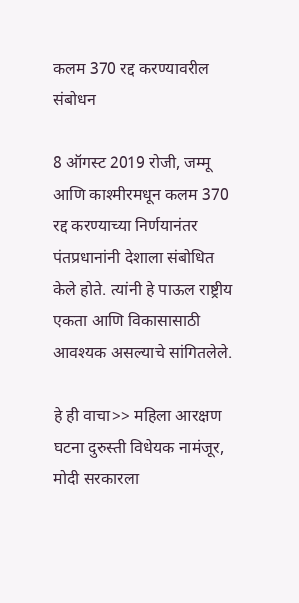कलम 370 रद्द करण्यावरील संबोधन

8 ऑगस्ट 2019 रोजी, जम्मू आणि काश्मीरमधून कलम 370 रद्द करण्याच्या निर्णयानंतर पंतप्रधानांनी देशाला संबोधित केले होते. त्यांनी हे पाऊल राष्ट्रीय एकता आणि विकासासाठी आवश्यक असल्याचे सांगितलेले.

हे ही वाचा>> महिला आरक्षण घटना दुरुस्ती विधेयक नामंजूर, मोदी सरकारला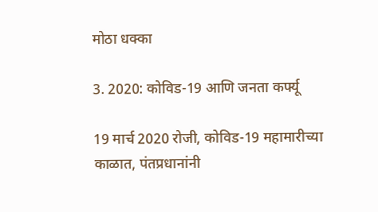मोठा धक्का

3. 2020: कोविड-19 आणि जनता कर्फ्यू

19 मार्च 2020 रोजी, कोविड-19 महामारीच्या काळात, पंतप्रधानांनी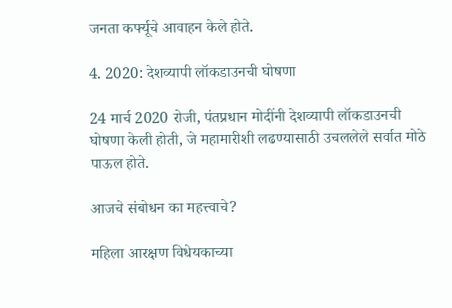जनता कर्फ्यूचे आवाहन केले होते.

4. 2020: देशव्यापी लॉकडाउनची घोषणा

24 मार्च 2020 रोजी, पंतप्रधान मोदींनी देशव्यापी लॉकडाउनची घोषणा केली होती, जे महामारीशी लढण्यासाठी उचललेले सर्वात मोठे पाऊल होते.

आजचे संबोधन का महत्त्वाचे?

महिला आरक्षण विधेयकाच्या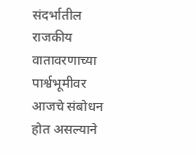संदर्भातील राजकीय वातावरणाच्या पार्श्वभूमीवर आजचे संबोधन होत असल्याने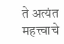ते अत्यंत महत्त्वाचे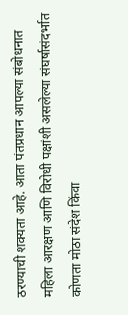ठरण्याची शक्यता आहे. आता पंतप्रधान आपल्या संबोधनात महिला आरक्षण आणि विरोधी पक्षांशी असलेल्या संघर्षासंदर्भात कोणता मोठा संदेश किंवा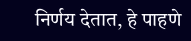निर्णय देतात, हे पाहणे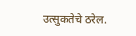उत्सुकतेचे ठरेल.